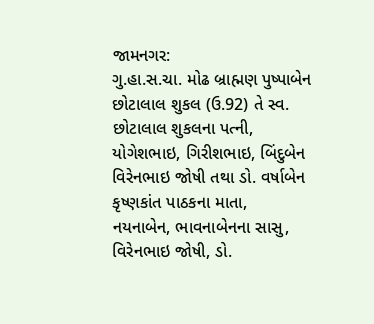જામનગર:
ગુ.હા.સ.ચા. મોઢ બ્રાહ્મણ પુષ્પાબેન છોટાલાલ શુકલ (ઉ.92) તે સ્વ. છોટાલાલ શુકલના પત્ની,
યોગેશભાઇ, ગિરીશભાઇ, બિંદુબેન વિરેનભાઇ જોષી તથા ડો. વર્ષાબેન કૃષ્ણકાંત પાઠકના માતા,
નયનાબેન, ભાવનાબેનના સાસુ, વિરેનભાઇ જોષી, ડો.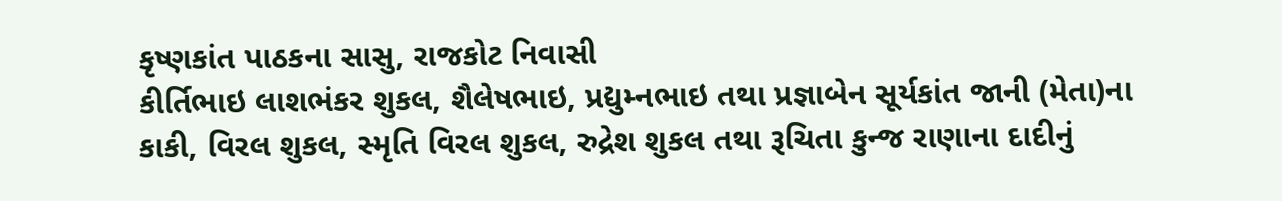કૃષ્ણકાંત પાઠકના સાસુ, રાજકોટ નિવાસી
કીર્તિભાઇ લાશભંકર શુકલ, શૈલેષભાઇ, પ્રદ્યુમ્નભાઇ તથા પ્રજ્ઞાબેન સૂર્યકાંત જાની (મેતા)ના
કાકી, વિરલ શુકલ, સ્મૃતિ વિરલ શુકલ, રુદ્રેશ શુકલ તથા રૂચિતા કુન્જ રાણાના દાદીનું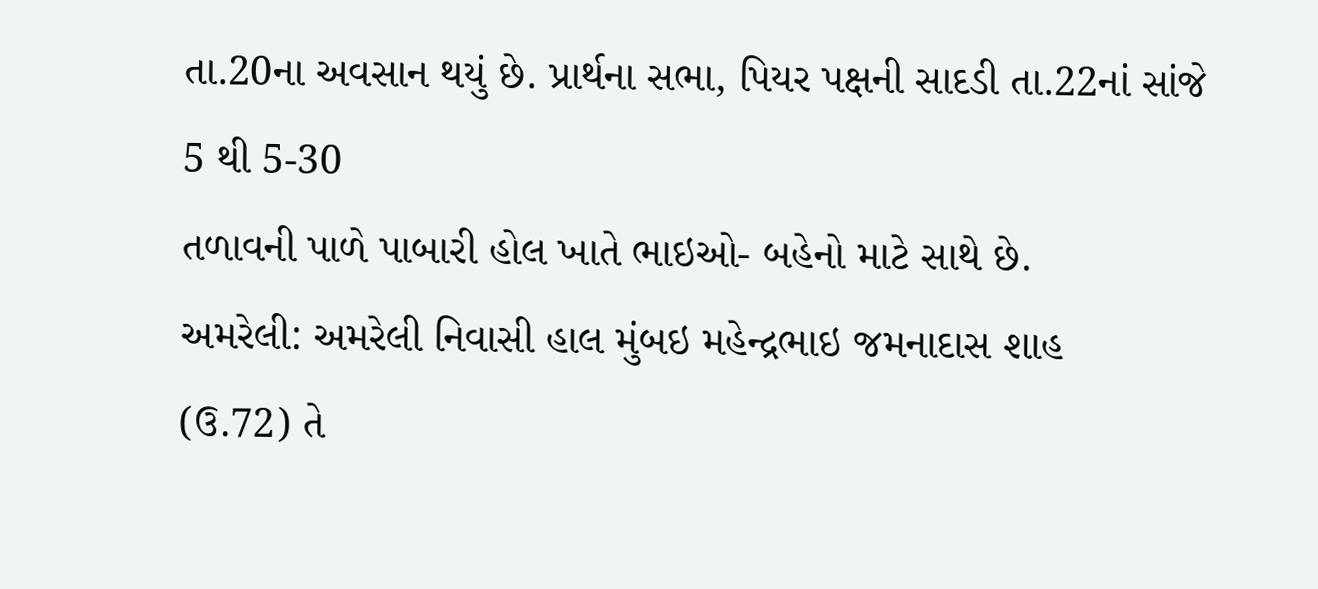તા.20ના અવસાન થયું છે. પ્રાર્થના સભા, પિયર પક્ષની સાદડી તા.22નાં સાંજે 5 થી 5-30
તળાવની પાળે પાબારી હોલ ખાતે ભાઇઓ- બહેનો માટે સાથે છે.
અમરેલી: અમરેલી નિવાસી હાલ મુંબઇ મહેન્દ્રભાઇ જમનાદાસ શાહ
(ઉ.72) તે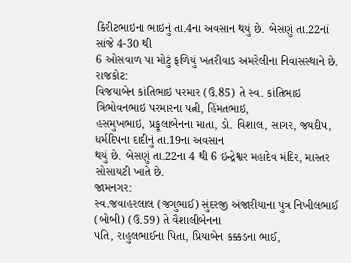કિરીટભાઇના ભાઇનું તા.4ના અવસાન થયું છે. બેસણું તા.22નાં સાંજે 4-30 થી
6 ઓસવાળ પા મોટું ફળિયું ખતરીવાડ અમરેલીના નિવાસસ્થાને છે.
રાજકોટ:
વિજયાબેન કાંતિભાઇ પરમાર (ઉ.85) તે સ્વ. કાંતિભાઇ ત્રિભોવનભાઇ પરમારના પત્ની, હિંમતભાઇ,
હસમુખભાઇ, પ્રફૂલાબેનના માતા, ડો. વિશાલ, સાગર, જયદીપ, ધર્મદિપના દાદીનું તા.19ના અવસાન
થયું છે. બેસણું તા.22ના 4 થી 6 ઇન્દ્રેશ્વર મહાદેવ મંદિર, માસ્તર સોસાયટી ખાતે છે.
જામનગર:
સ્વ.જવાહરલાલ (જગુભાઈ) સુંદરજી અંજારીયાના પુત્ર નિખીલભાઈ (બોબી) (ઉ.59) તે વૈશાલીબેનના
પતિ, રાહુલભાઈના પિતા, પ્રિયાબેન કક્કડના ભાઈ,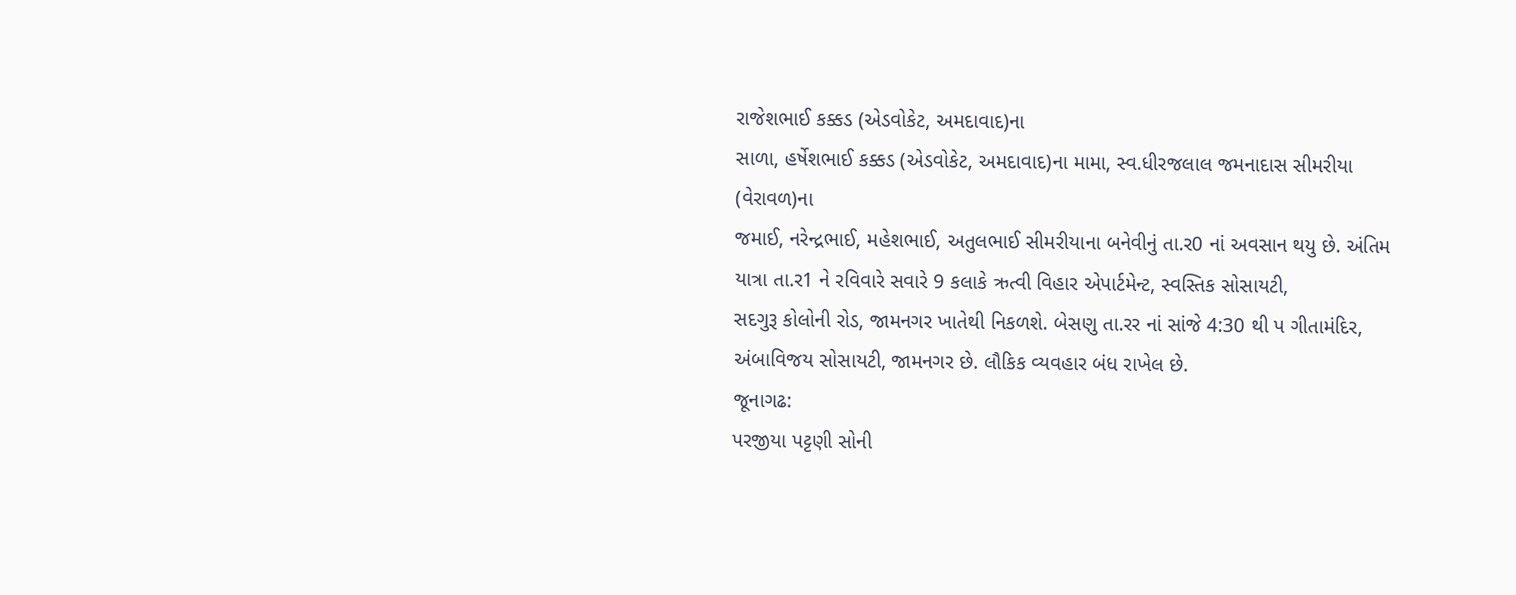રાજેશભાઈ કક્કડ (એડવોકેટ, અમદાવાદ)ના
સાળા, હર્ષેશભાઈ કક્કડ (એડવોકેટ, અમદાવાદ)ના મામા, સ્વ.ધીરજલાલ જમનાદાસ સીમરીયા (વેરાવળ)ના
જમાઈ, નરેન્દ્રભાઈ, મહેશભાઈ, અતુલભાઈ સીમરીયાના બનેવીનું તા.ર0 નાં અવસાન થયુ છે. અંતિમ
યાત્રા તા.ર1 ને રવિવારે સવારે 9 કલાકે ઋત્વી વિહાર એપાર્ટમેન્ટ, સ્વસ્તિક સોસાયટી,
સદગુરૂ કોલોની રોડ, જામનગર ખાતેથી નિકળશે. બેસણુ તા.રર નાં સાંજે 4:30 થી પ ગીતામંદિર,
અંબાવિજય સોસાયટી, જામનગર છે. લૌકિક વ્યવહાર બંધ રાખેલ છે.
જૂનાગઢ:
પરજીયા પટ્ટણી સોની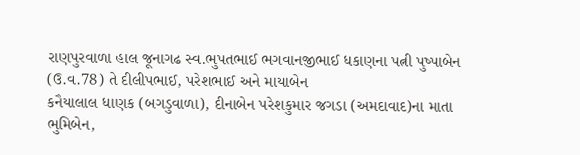રાણપુરવાળા હાલ જૂનાગઢ સ્વ.ભુપતભાઈ ભગવાનજીભાઈ ધકાણના પત્ની પુષ્પાબેન
(ઉ.વ.78) તે દીલીપભાઈ, પરેશભાઈ અને માયાબેન
કનૈયાલાલ ધાણક (બગડુવાળા), દીનાબેન પરેશકુમાર જગડા (અમદાવાદ)ના માતા ભુમિબેન,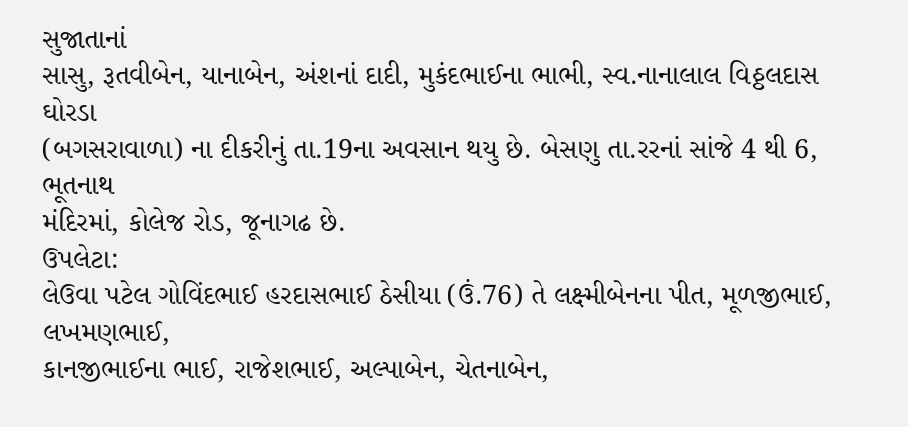સુજાતાનાં
સાસુ, રૂતવીબેન, યાનાબેન, અંશનાં દાદી, મુકંદભાઈના ભાભી, સ્વ.નાનાલાલ વિઠ્ઠલદાસ ઘોરડા
(બગસરાવાળા) ના દીકરીનું તા.19ના અવસાન થયુ છે. બેસણુ તા.રરનાં સાંજે 4 થી 6, ભૂતનાથ
મંદિરમાં, કોલેજ રોડ, જૂનાગઢ છે.
ઉપલેટા:
લેઉવા પટેલ ગોવિંદભાઈ હરદાસભાઈ ઠેસીયા (ઉં.76) તે લક્ષ્મીબેનના પીત, મૂળજીભાઈ, લખમણભાઈ,
કાનજીભાઈના ભાઈ, રાજેશભાઈ, અલ્પાબેન, ચેતનાબેન,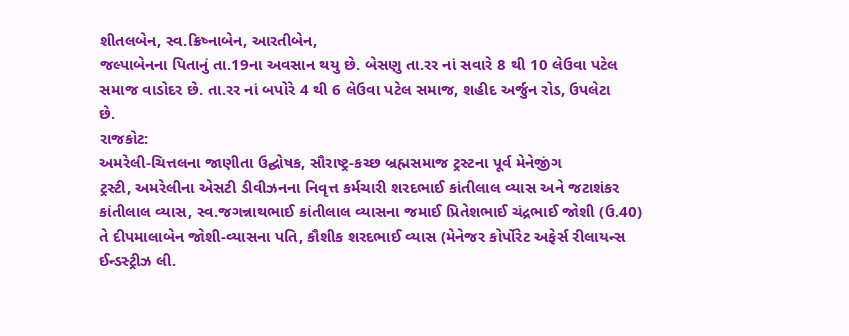શીતલબેન, સ્વ.ક્રિષ્નાબેન, આરતીબેન,
જલ્પાબેનના પિતાનું તા.19ના અવસાન થયુ છે. બેસણુ તા.રર નાં સવારે 8 થી 10 લેઉવા પટેલ
સમાજ વાડોદર છે. તા.રર નાં બપોરે 4 થી 6 લેઉવા પટેલ સમાજ, શહીદ અર્જુન રોડ, ઉપલેટા
છે.
રાજકોટ:
અમરેલી-ચિત્તલના જાણીતા ઉદ્ઘોષક, સૌરાષ્ટ્ર-કચ્છ બ્રહ્મસમાજ ટ્રસ્ટના પૂર્વ મેનેજીંગ
ટ્રસ્ટી, અમરેલીના એસટી ડીવીઝનના નિવૃત્ત કર્મચારી શરદભાઈ કાંતીલાલ વ્યાસ અને જટાશંકર
કાંતીલાલ વ્યાસ, સ્વ.જગન્નાથભાઈ કાંતીલાલ વ્યાસના જમાઈ પ્રિતેશભાઈ ચંદ્રભાઈ જોશી (ઉ.40)
તે દીપમાલાબેન જોશી-વ્યાસના પતિ, કૌશીક શરદભાઈ વ્યાસ (મેનેજર કોર્પોરેટ અફેર્સ રીલાયન્સ
ઈન્ડસ્ટ્રીઝ લી.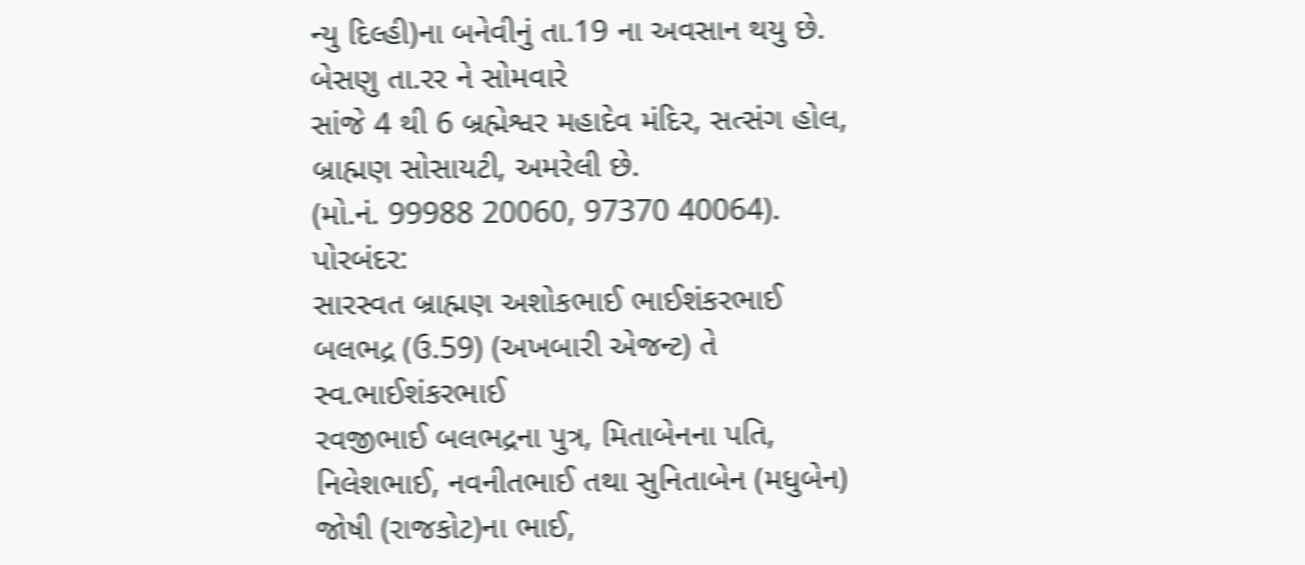ન્યુ દિલ્હી)ના બનેવીનું તા.19 ના અવસાન થયુ છે. બેસણુ તા.રર ને સોમવારે
સાંજે 4 થી 6 બ્રહ્મેશ્વર મહાદેવ મંદિર, સત્સંગ હોલ, બ્રાહ્મણ સોસાયટી, અમરેલી છે.
(મો.નં. 99988 20060, 97370 40064).
પોરબંદર:
સારસ્વત બ્રાહ્મણ અશોકભાઈ ભાઈશંકરભાઈ બલભદ્ર (ઉ.59) (અખબારી એજન્ટ) તે સ્વ.ભાઈશંકરભાઈ
રવજીભાઈ બલભદ્રના પુત્ર, મિતાબેનના પતિ, નિલેશભાઈ, નવનીતભાઈ તથા સુનિતાબેન (મધુબેન)
જોષી (રાજકોટ)ના ભાઈ,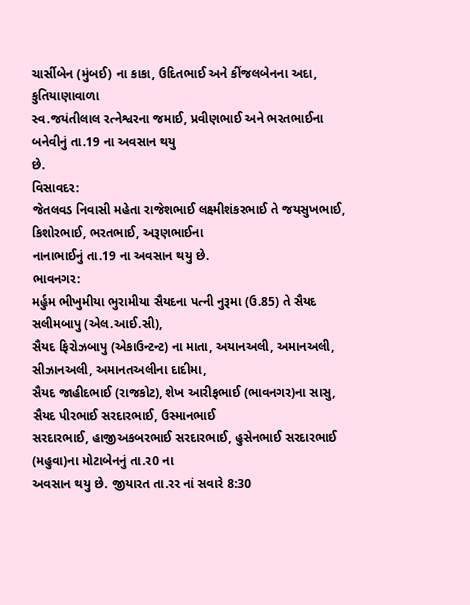ચાર્સીબેન (મુંબઈ) ના કાકા, ઉદિતભાઈ અને કીંજલબેનના અદા, કુતિયાણાવાળા
સ્વ.જયંતીલાલ રત્નેશ્વરના જમાઈ, પ્રવીણભાઈ અને ભરતભાઈના બનેવીનું તા.19 ના અવસાન થયુ
છે.
વિસાવદર:
જેતલવડ નિવાસી મહેતા રાજેશભાઈ લક્ષ્મીશંકરભાઈ તે જયસુખભાઈ, કિશોરભાઈ, ભરતભાઈ, અરૂણભાઈના
નાનાભાઈનું તા.19 ના અવસાન થયુ છે.
ભાવનગર:
મર્હુમ ભીખુમીયા ભુરામીયા સૈયદના પત્ની નુરૂમા (ઉ.85) તે સૈયદ સલીમબાપુ (એલ.આઈ.સી),
સૈયદ ફિરોઝબાપુ (એકાઉન્ટન્ટ) ના માતા, અયાનઅલી, અમાનઅલી, સીઝાનઅલી, અમાનતઅલીના દાદીમા,
સૈયદ જાહીદભાઈ (રાજકોટ), શેખ આરીફભાઈ (ભાવનગર)ના સાસુ, સૈયદ પીરભાઈ સરદારભાઈ, ઉસ્માનભાઈ
સરદારભાઈ, હાજીઅકબરભાઈ સરદારભાઈ, હુસેનભાઈ સરદારભાઈ (મહુવા)ના મોટાબેનનું તા.ર0 ના
અવસાન થયુ છે. જીયારત તા.રર નાં સવારે 8:30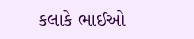કલાકે ભાઈઓ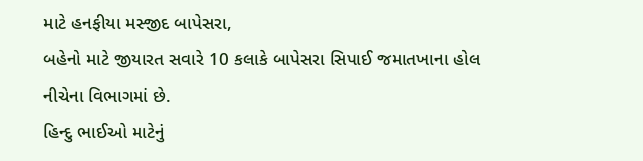માટે હનફીયા મસ્જીદ બાપેસરા,
બહેનો માટે જીયારત સવારે 10 કલાકે બાપેસરા સિપાઈ જમાતખાના હોલ નીચેના વિભાગમાં છે.
હિન્દુ ભાઈઓ માટેનું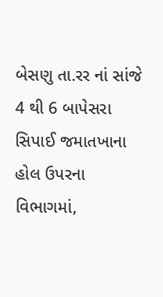બેસણુ તા.રર નાં સાંજે 4 થી 6 બાપેસરા સિપાઈ જમાતખાના હોલ ઉપરના
વિભાગમાં,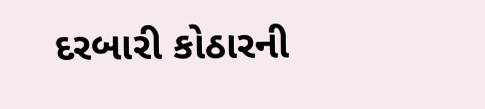દરબારી કોઠારની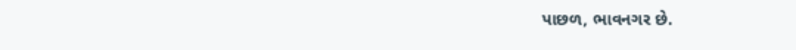પાછળ, ભાવનગર છે.